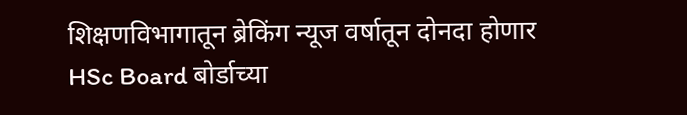शिक्षणविभागातून ब्रेकिंग न्यूज वर्षातून दोनदा होणार HSc Board बोर्डाच्या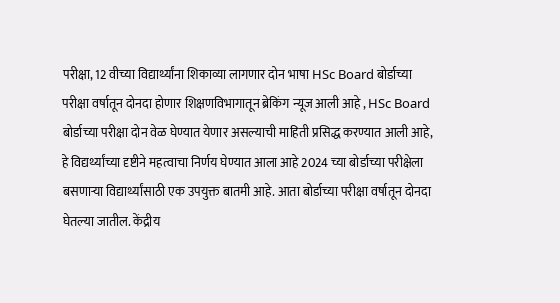परीक्षा, 12 वीच्या विद्यार्थ्यांना शिकाव्या लागणार दोन भाषा HSc Board बोर्डाच्या परीक्षा वर्षातून दोनदा होणार शिक्षणविभागातून ब्रेकिंग न्यूज आली आहे , HSc Board बोर्डाच्या परीक्षा दोन वेळ घेण्यात येणार असल्याची माहिती प्रसिद्ध करण्यात आली आहे, हे विद्यर्थ्यांच्या दृष्टीने महत्वाचा निर्णय घेण्यात आला आहे 2024 च्या बोर्डाच्या परीक्षेला बसणाऱ्या विद्यार्थ्यांसाठी एक उपयुक्त बातमी आहे. आता बोर्डाच्या परीक्षा वर्षातून दोनदा घेतल्या जातील. केंद्रीय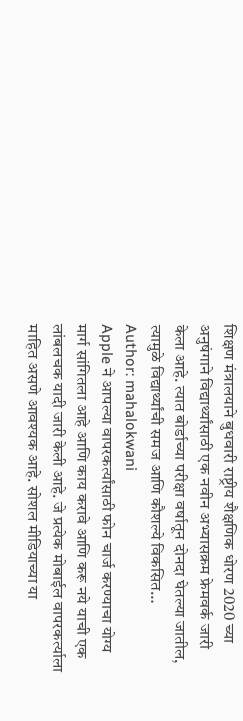शिक्षण मंत्रालयाने बुधवारी राष्ट्रीय शैक्षणिक धोरण 2020 च्या अनुषंगाने विद्यार्थ्यांसाठी एक नवीन अभ्यासक्रम फ्रेमवर्क जारी केला आहे. त्यात बोर्डाच्या परीक्षा वर्षातून दोनदा घेतल्या जातील, त्यामुळे विद्यार्थ्यांची समज आणि कौशल्ये विकसित…
Author: mahalokwani
Apple ने आपल्या वापरकर्त्यांसाठी फोन चार्ज करण्याचा योग्य मार्ग सांगितला आहे आणि काय करावे आणि करू नये याची एक लांबलचक यादी जारी केली आहे. जे प्रत्येक मोबाईल वापरकर्त्याला माहित असणे आवश्यक आहे. सोशल मीडियाच्या या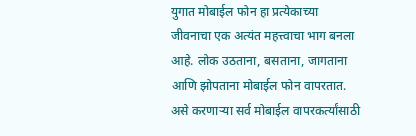युगात मोबाईल फोन हा प्रत्येकाच्या जीवनाचा एक अत्यंत महत्त्वाचा भाग बनला आहे. लोक उठताना, बसताना, जागताना आणि झोपताना मोबाईल फोन वापरतात. असे करणाऱ्या सर्व मोबाईल वापरकर्त्यांसाठी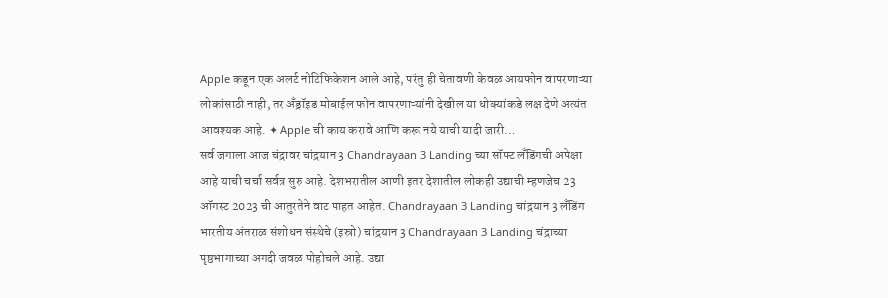Apple कडून एक अलर्ट नोटिफिकेशन आले आहे, परंतु ही चेतावणी केवळ आयफोन वापरणाऱ्या लोकांसाठी नाही, तर अँड्रॉइड मोबाईल फोन वापरणाऱ्यांनी देखील या धोक्यांकडे लक्ष देणे अत्यंत आवश्यक आहे. ✦ Apple ची काय करावे आणि करू नये याची यादी जारी…
सर्व जगाला आज चंद्रावर चांद्रयान 3 Chandrayaan 3 Landing च्या सॉफ्ट लँडिंगची अपेक्षा आहे याची चर्चा सर्वत्र सुरु आहे. देशभरातील आणी इतर देशातील लोकही उद्याची म्हणजेच 23 ऑगस्ट 2023 ची आतुरतेने वाट पाहत आहेत. Chandrayaan 3 Landing चांद्रयान 3 लँडिंग भारतीय अंतराळ संशोधन संस्थेचे (इस्रो) चांद्रयान 3 Chandrayaan 3 Landing चंद्राच्या पृष्ठभागाच्या अगदी जवळ पोहोचले आहे. उद्या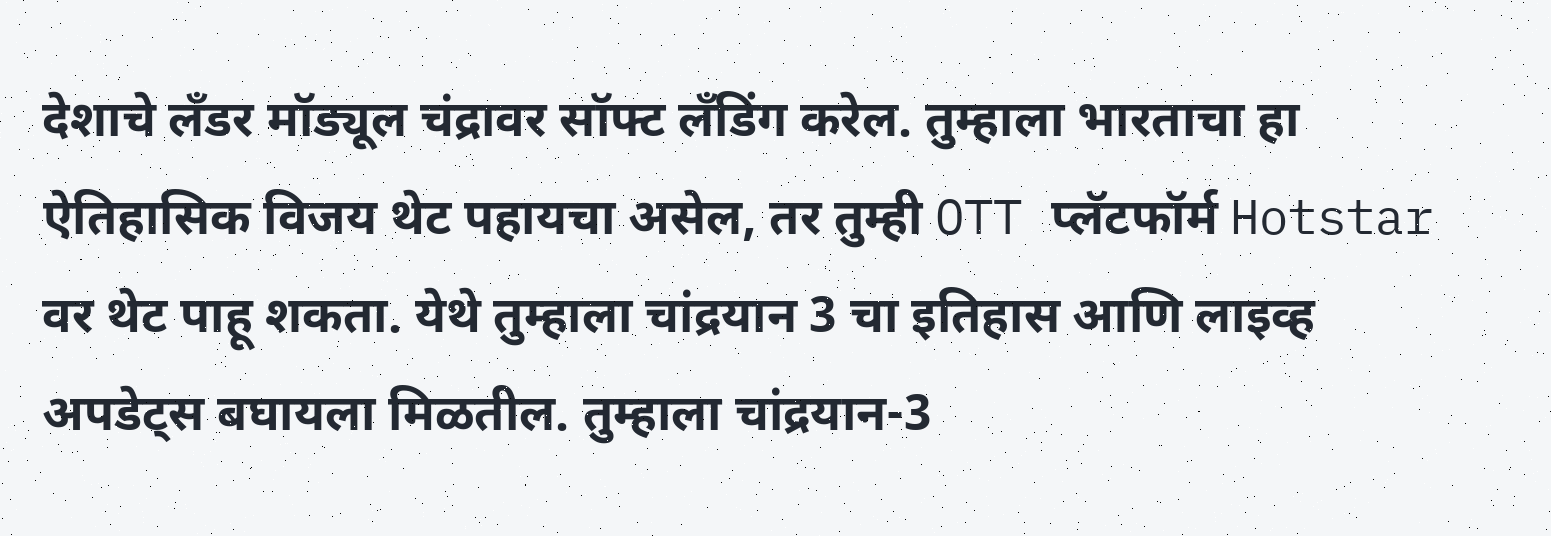देशाचे लँडर मॉड्यूल चंद्रावर सॉफ्ट लँडिंग करेल. तुम्हाला भारताचा हा ऐतिहासिक विजय थेट पहायचा असेल, तर तुम्ही OTT प्लॅटफॉर्म Hotstar वर थेट पाहू शकता. येथे तुम्हाला चांद्रयान 3 चा इतिहास आणि लाइव्ह अपडेट्स बघायला मिळतील. तुम्हाला चांद्रयान-3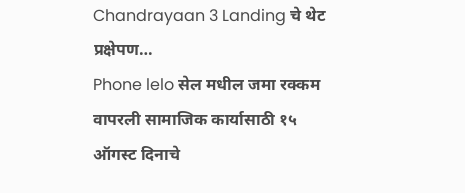Chandrayaan 3 Landing चे थेट प्रक्षेपण…
Phone lelo सेल मधील जमा रक्कम वापरली सामाजिक कार्यासाठी १५ ऑगस्ट दिनाचे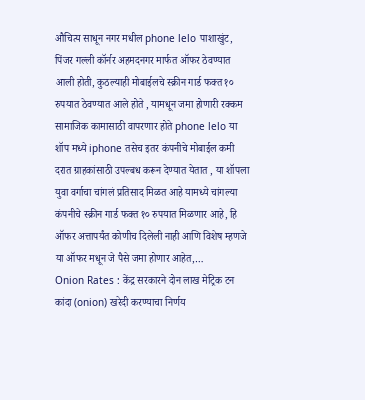औचित्य साधून नगर मधील phone lelo पाशाखुंट, पिंजर गल्ली कॉर्नर अहमदनगर मार्फत ऑफर ठेवण्यात आली होती, कुठल्याही मोबाईलचे स्क्रीन गार्ड फक्त १० रुपयात ठेवण्यात आले होते , यामधून जमा होणारी रक्कम सामाजिक कामासाठी वापरणार होते phone lelo या शॉप मध्ये iphone तसेच इतर कंपनीचे मोबाईल कमी दरात ग्राहकांसाठी उपल्बध करून देण्यात येतात , या शॉपला युवा वर्गाचा चांगलं प्रतिसाद मिळत आहे यामध्ये चांगल्या कंपनीचे स्क्रीन गार्ड फक्त १० रुपयात मिळणार आहे, हि ऑफर अत्तापर्यंत कोणीच दिलेली नाही आणि विशेष म्हणजे या ऑफर मधून जे पैसे जमा होणार आहेत,…
Onion Rates : केंद्र सरकारने दोन लाख मेट्रिक टन कांदा (onion) खरेदी करण्याचा निर्णय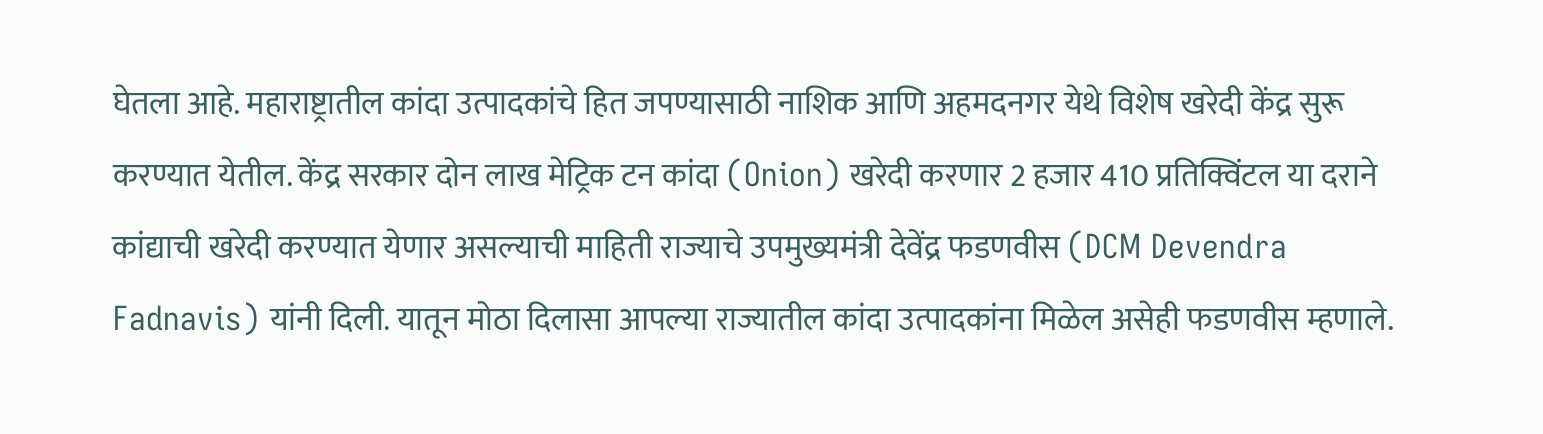घेतला आहे. महाराष्ट्रातील कांदा उत्पादकांचे हित जपण्यासाठी नाशिक आणि अहमदनगर येथे विशेष खरेदी केंद्र सुरू करण्यात येतील. केंद्र सरकार दोन लाख मेट्रिक टन कांदा (Onion) खरेदी करणार 2 हजार 410 प्रतिक्विंटल या दराने कांद्याची खरेदी करण्यात येणार असल्याची माहिती राज्याचे उपमुख्यमंत्री देवेंद्र फडणवीस (DCM Devendra Fadnavis) यांनी दिली. यातून मोठा दिलासा आपल्या राज्यातील कांदा उत्पादकांना मिळेल असेही फडणवीस म्हणाले.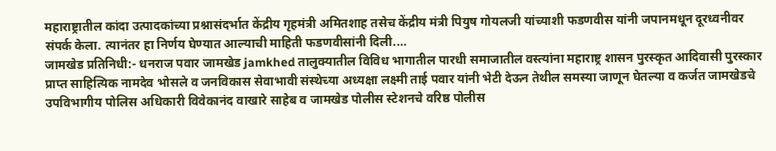महाराष्ट्रातील कांदा उत्पादकांच्या प्रश्नासंदर्भात केंद्रीय गृहमंत्री अमितशाह तसेच केंद्रीय मंत्री पियुष गोयलजी यांच्याशी फडणवीस यांनी जपानमधून दूरध्वनीवर संपर्क केला. त्यानंतर हा निर्णय घेण्यात आल्याची माहिती फडणवीसांनी दिली.…
जामखेड प्रतिनिधी:- धनराज पवार जामखेड jamkhed तालुक्यातील विविध भागातील पारधी समाजातील वस्त्यांना महाराष्ट्र शासन पुरस्कृत आदिवासी पुरस्कार प्राप्त साहित्यिक नामदेव भोसले व जनविकास सेवाभावी संस्थेच्या अध्यक्षा लक्ष्मी ताई पवार यांनी भेटी देऊन तेथील समस्या जाणून घेतल्या व कर्जत जामखेडचे उपविभागीय पोलिस अधिकारी विवेकानंद वाखारे साहेब व जामखेड पोलीस स्टेशनचे वरिष्ठ पोलीस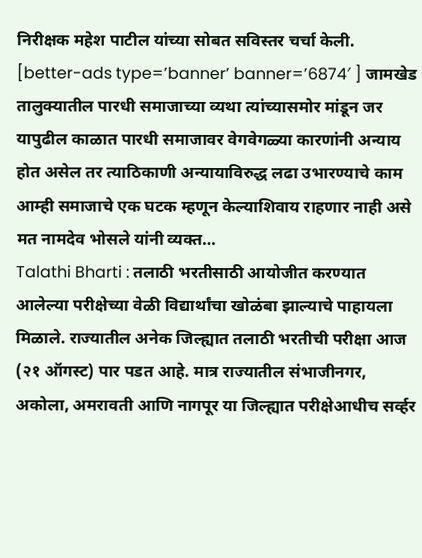निरीक्षक महेश पाटील यांच्या सोबत सविस्तर चर्चा केली. [better-ads type=’banner’ banner=’6874′ ] जामखेड तालुक्यातील पारधी समाजाच्या व्यथा त्यांच्यासमोर मांडून जर यापुढील काळात पारधी समाजावर वेगवेगळ्या कारणांनी अन्याय होत असेल तर त्याठिकाणी अन्यायाविरुद्ध लढा उभारण्याचे काम आम्ही समाजाचे एक घटक म्हणून केल्याशिवाय राहणार नाही असे मत नामदेव भोसले यांनी व्यक्त…
Talathi Bharti : तलाठी भरतीसाठी आयोजीत करण्यात आलेल्या परीक्षेच्या वेळी विद्यार्थांचा खोळंबा झाल्याचे पाहायला मिळाले. राज्यातील अनेक जिल्ह्यात तलाठी भरतीची परीक्षा आज (२१ ऑगस्ट) पार पडत आहे. मात्र राज्यातील संभाजीनगर, अकोला, अमरावती आणि नागपूर या जिल्ह्यात परीक्षेआधीच सर्व्हर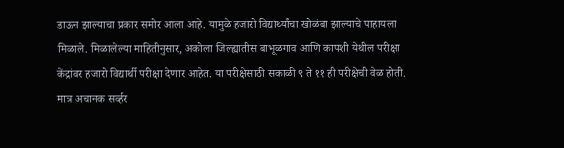डाऊन झाल्याचा प्रकार समोर आला आहे. यामुळे हजारो विद्यार्थ्यांचा खोळंबा झाल्याचे पाहायला मिळाले. मिळालेल्या माहितीनुसार, अकोला जिल्ह्यातीस बाभूळगाव आणि कापशी येथील परीक्षा केंद्रांवर हजारो विद्यार्थी परीक्षा देणार आहेत. या परीक्षेसाठी सकाळी ९ ते ११ ही परीक्षेची वेळ होती. मात्र अचानक सर्व्हर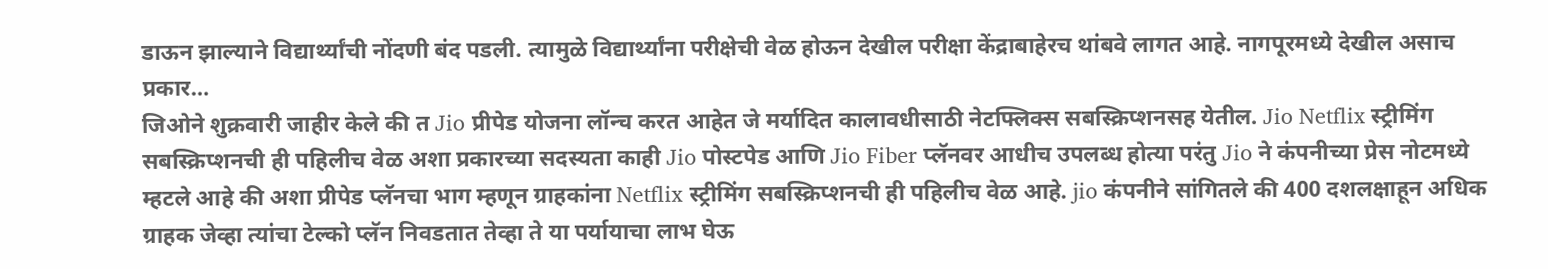डाऊन झाल्याने विद्यार्थ्यांची नोंदणी बंद पडली. त्यामुळे विद्यार्थ्यांना परीक्षेची वेळ होऊन देखील परीक्षा केंद्राबाहेरच थांबवे लागत आहे. नागपूरमध्ये देखील असाच प्रकार…
जिओने शुक्रवारी जाहीर केले की त Jio प्रीपेड योजना लॉन्च करत आहेत जे मर्यादित कालावधीसाठी नेटफ्लिक्स सबस्क्रिप्शनसह येतील. Jio Netflix स्ट्रीमिंग सबस्क्रिप्शनची ही पहिलीच वेळ अशा प्रकारच्या सदस्यता काही Jio पोस्टपेड आणि Jio Fiber प्लॅनवर आधीच उपलब्ध होत्या परंतु Jio ने कंपनीच्या प्रेस नोटमध्ये म्हटले आहे की अशा प्रीपेड प्लॅनचा भाग म्हणून ग्राहकांना Netflix स्ट्रीमिंग सबस्क्रिप्शनची ही पहिलीच वेळ आहे. jio कंपनीने सांगितले की 400 दशलक्षाहून अधिक ग्राहक जेव्हा त्यांचा टेल्को प्लॅन निवडतात तेव्हा ते या पर्यायाचा लाभ घेऊ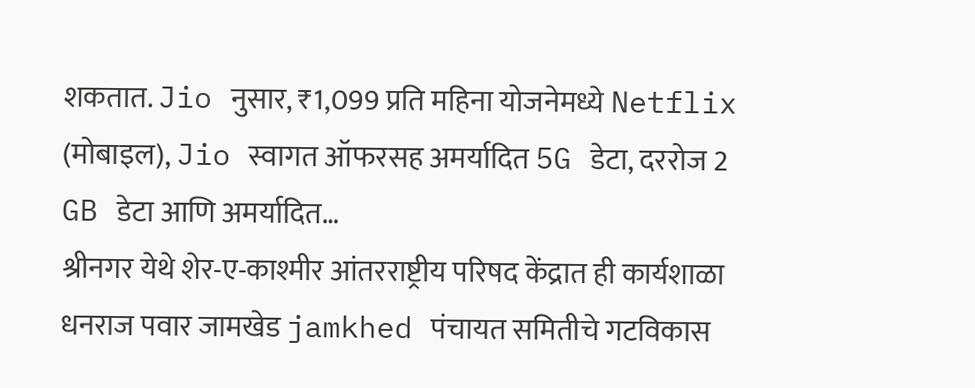शकतात. Jio नुसार, ₹1,099 प्रति महिना योजनेमध्ये Netflix (मोबाइल), Jio स्वागत ऑफरसह अमर्यादित 5G डेटा, दररोज 2 GB डेटा आणि अमर्यादित…
श्रीनगर येथे शेर-ए-काश्मीर आंतरराष्ट्रीय परिषद केंद्रात ही कार्यशाळा धनराज पवार जामखेड jamkhed पंचायत समितीचे गटविकास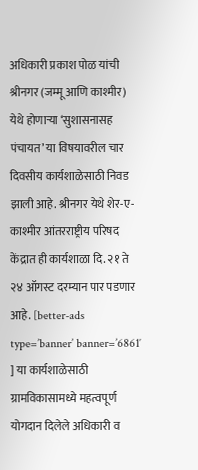अधिकारी प्रकाश पोळ यांची श्रीनगर (जम्मू आणि काश्मीर) येथे होणाऱ्या ‘सुशासनासह पंचायत’ या विषयावरील चार दिवसीय कार्यशाळेसाठी निवड झाली आहे. श्रीनगर येथे शेर-ए-काश्मीर आंतरराष्ट्रीय परिषद केंद्रात ही कार्यशाळा दि. २१ ते २४ ऑगस्ट दरम्यान पार पडणार आहे. [better-ads type=’banner’ banner=’6861′ ] या कार्यशाळेसाठी ग्रामविकासामध्ये महत्वपूर्ण योगदान दिलेले अधिकारी व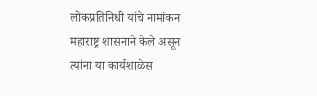लोकप्रतिनिधी यांचे नामांकन महाराष्ट्र शासनाने केले असून त्यांना या कार्यशाळेस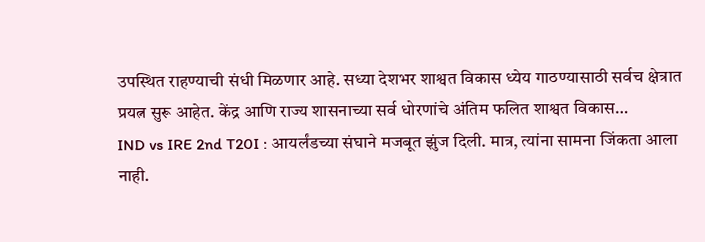उपस्थित राहण्याची संधी मिळणार आहे. सध्या देशभर शाश्वत विकास ध्येय गाठण्यासाठी सर्वच क्षेत्रात प्रयत्न सुरू आहेत. केंद्र आणि राज्य शासनाच्या सर्व धोरणांचे अंतिम फलित शाश्वत विकास…
IND vs IRE 2nd T20I : आयर्लंडच्या संघाने मजबूत झुंज दिली. मात्र, त्यांना सामना जिंकता आला नाही.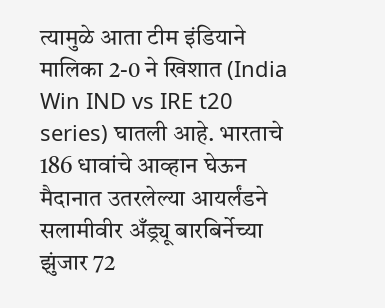त्यामुळे आता टीम इंडियाने मालिका 2-0 ने खिशात (India Win IND vs IRE t20 series) घातली आहे. भारताचे 186 धावांचे आव्हान घेऊन मैदानात उतरलेल्या आयर्लंडने सलामीवीर अँड्र्यू बारबिर्नेच्या झुंजार 72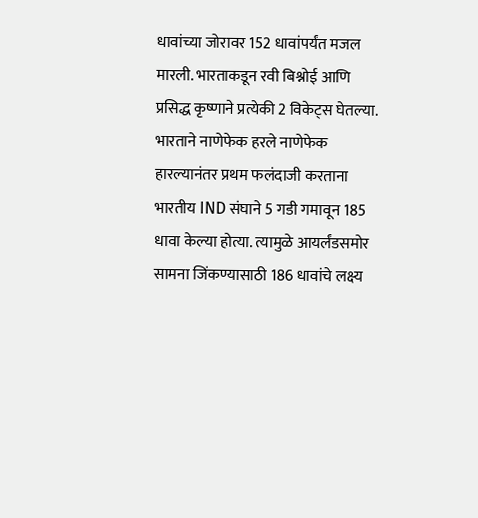धावांच्या जोरावर 152 धावांपर्यंत मजल मारली. भारताकडून रवी बिश्नोई आणि प्रसिद्ध कृष्णाने प्रत्येकी 2 विकेट्स घेतल्या. भारताने नाणेफेक हरले नाणेफेक हारल्यानंतर प्रथम फलंदाजी करताना भारतीय IND संघाने 5 गडी गमावून 185 धावा केल्या होत्या. त्यामुळे आयर्लंडसमोर सामना जिंकण्यासाठी 186 धावांचे लक्ष्य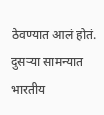ठेवण्यात आलं होतं. दुसऱ्या सामन्यात भारतीय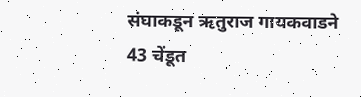संघाकडून ऋतुराज गायकवाडने 43 चेंडूत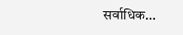सर्वाधिक…